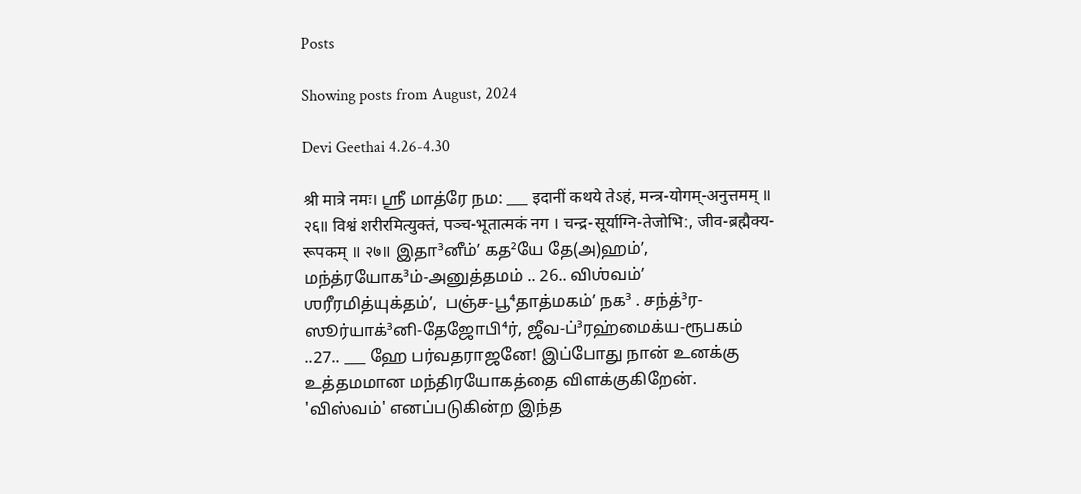Posts

Showing posts from August, 2024

Devi Geethai 4.26-4.30

श्री मात्रे नमः। ஸ்ரீ மாத்ரே நம: ___ इदानीं कथये तेऽहं, मन्त्र-योगम्-अनुत्तमम् ॥ २६॥ विश्वं शरीरमित्युक्तं, पञ्च-भूतात्मकं नग । चन्द्र-सूर्याग्नि-तेजोभि:, जीव-ब्रह्मैक्य-रूपकम् ॥ २७॥ இதா³னீம்ʼ கத²யே தே(அ)ஹம்ʼ,   மந்த்ரயோக³ம்-அனுத்தமம் .. 26.. விஶ்வம்ʼ ஶரீரமித்யுக்தம்ʼ,  பஞ்ச-பூ⁴தாத்மகம்ʼ நக³ . சந்த்³ர-ஸூர்யாக்³னி-தேஜோபி⁴ர், ஜீவ-ப்³ரஹ்மைக்ய-ரூபகம் ..27.. ___ ஹே பர்வதராஜனே! இப்போது நான் உனக்கு உத்தமமான மந்திரயோகத்தை விளக்குகிறேன். 'விஸ்வம்' எனப்படுகின்ற இந்த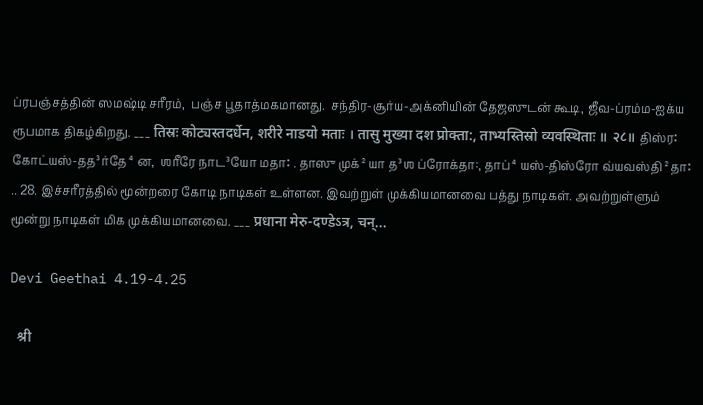ப்ரபஞ்சத்தின் ஸமஷ்டி சரீரம்,  பஞ்ச பூதாத்மகமானது.  சந்திர-சூர்ய-அக்னியின் தேஜஸுடன் கூடி, ஜீவ-ப்ரம்ம-ஐக்ய ரூபமாக திகழ்கிறது. ___ तिस्रः कोट्यस्तदर्धेन, शरीरे नाडयो मताः । तासु मुख्या दश प्रोक्ता:, ताभ्यस्तिस्रो व्यवस्थिताः ॥ २८॥ திஸ்ர꞉ கோட்யஸ்-தத³ர்தே⁴ன,  ஶரீரே நாட³யோ மதா꞉ . தாஸு முக்²யா த³ஶ ப்ரோக்தா:, தாப்⁴யஸ்-திஸ்ரோ வ்யவஸ்தி²தா꞉ .. 28. இச்சரீரத்தில் மூன்றரை கோடி நாடிகள் உள்ளன. இவற்றுள் முக்கியமானவை பத்து நாடிகள். அவற்றுள்ளும் மூன்று நாடிகள் மிக முக்கியமானவை. ___ प्रधाना मेरु-दण्डेऽत्र, चन्...

Devi Geethai 4.19-4.25

  श्री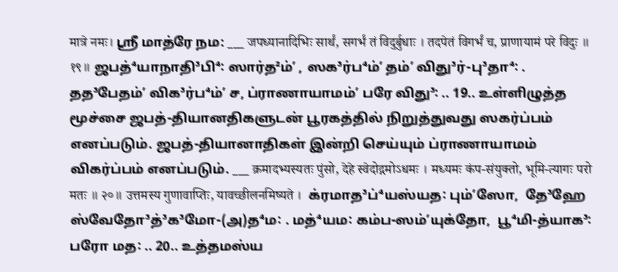मात्रे नमः। ஸ்ரீ மாத்ரே நம: ___ जपध्यानादिभिः सार्थं, सगर्भं तं विदुर्बुधाः । तदपेतं विगर्भं च, प्राणायामं परे विदुः ॥ १९॥ ஜபத்⁴யாநாதி³பி⁴꞉ ஸார்த²ம்ʼ , ஸக³ர்ப⁴ம்ʼ தம்ʼ விது³ர்-பு³தா⁴꞉ . தத³பேதம்ʼ விக³ர்ப⁴ம்ʼ ச, ப்ராணாயாமம்ʼ பரே விது³꞉ .. 19.. உள்ளிழுத்த மூச்சை ஜபத்-தியானதிகளுடன் பூரகத்தில் நிறுத்துவது ஸகர்ப்பம் எனப்படும். ஜபத்-தியானாதிகள் இன்றி செய்யும் ப்ராணாயாமம் விகர்ப்பம் எனப்படும். ___ क्रमादभ्यस्यतः पुंसो, देहे स्वेदोद्गमोऽधमः । मध्यमः कंप-संयुक्तो, भूमि-त्यागः परो मतः ॥ २०॥ उत्तमस्य गुणावाप्तिः, यावच्छीलनमिष्यते ।  க்ரமாத³ப்⁴யஸ்யத꞉ பும்ʼஸோ,  தே³ஹே ஸ்வேதோ³த்³க³மோ-(அ)த⁴ம꞉ . மத்⁴யம꞉ கம்ப-ஸம்ʼயுக்தோ,  பூ⁴மி-த்யாக³꞉ பரோ மத꞉ .. 20.. உத்தமஸ்ய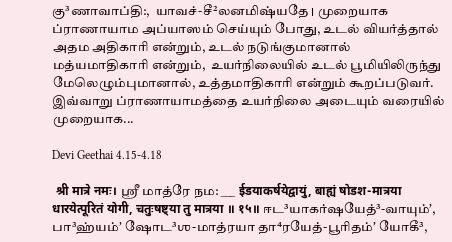கு³ணாவாப்தி:,  யாவச்-சீ²லனமிஷ்யதே । முறையாக ப்ராணாயாம அப்யாஸம் செய்யும் போது, உடல் வியர்த்தால் அதம அதிகாரி என்றும், உடல் நடுங்குமானால் மத்யமாதிகாரி என்றும்,  உயர்நிலையில் உடல் பூமியிலிருந்து மேலெழும்புமானால், உத்தமாதிகாரி என்றும் கூறப்படுவர். இவ்வாறு ப்ராணாயாமத்தை உயர்நிலை அடையும் வரையில் முறையாக...

Devi Geethai 4.15-4.18

 श्री मात्रे नमः। ஸ்ரீ மாத்ரே நம: ___ ईडयाकर्षयेद्वायुं, बाह्यं षोडश-मात्रया धारयेत्पूरितं योगी, चतुःषष्ट्या तु मात्रया ॥ १५॥ ஈட³யாகர்ஷயேத்³-வாயும்ʼ, பா³ஹ்யம்ʼ ஷோட³ஶ-மாத்ரயா தா⁴ரயேத்-பூரிதம்ʼ யோகீ³,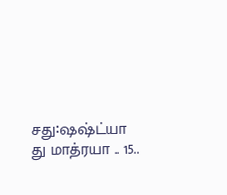சது꞉ஷஷ்ட்யா து மாத்ரயா .. 15..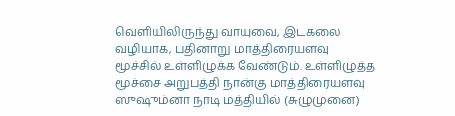வெளியிலிருந்து வாயுவை, இடகலை வழியாக, பதினாறு மாத்திரையளவு மூச்சில் உள்ளிழுக்க வேண்டும். உள்ளிழுத்த மூச்சை அறுபத்தி நான்கு மாத்திரையளவு ஸுஷும்னா நாடி மத்தியில் (சுழுமுனை)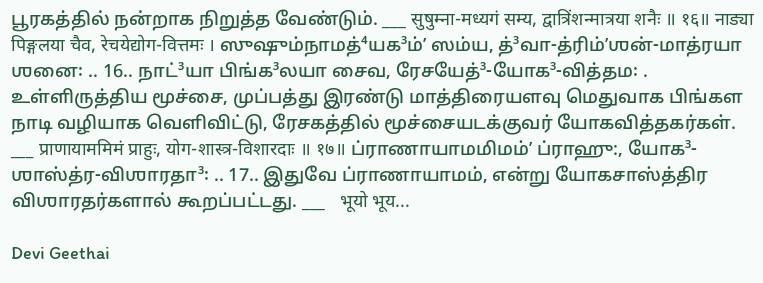பூரகத்தில் நன்றாக நிறுத்த வேண்டும். ___ सुषुम्ना-मध्यगं सम्य, द्वात्रिंशन्मात्रया शनैः ॥ १६॥ नाड्या पिङ्गलया चैव, रेचयेद्योग-वित्तमः । ஸுஷும்நாமத்⁴யக³ம்ʼ ஸம்ய, த்³வா-த்ரிம்ʼஶன்-மாத்ரயா ஶனை꞉ .. 16.. நாட்³யா பிங்க³லயா சைவ, ரேசயேத்³-யோக³-வித்தம꞉ . உள்ளிருத்திய மூச்சை, முப்பத்து இரண்டு மாத்திரையளவு மெதுவாக பிங்கள நாடி வழியாக வெளிவிட்டு, ரேசகத்தில் மூச்சையடக்குவர் யோகவித்தகர்கள். ___ प्राणायाममिमं प्राहुः, योग-शास्त्र-विशारदाः ॥ १७॥ ப்ராணாயாமமிமம்ʼ ப்ராஹு:, யோக³-ஶாஸ்த்ர-விஶாரதா³꞉ .. 17.. இதுவே ப்ராணாயாமம், என்று யோகசாஸ்த்திர விஶாரதர்களால் கூறப்பட்டது. ___   भूयो भूय...

Devi Geethai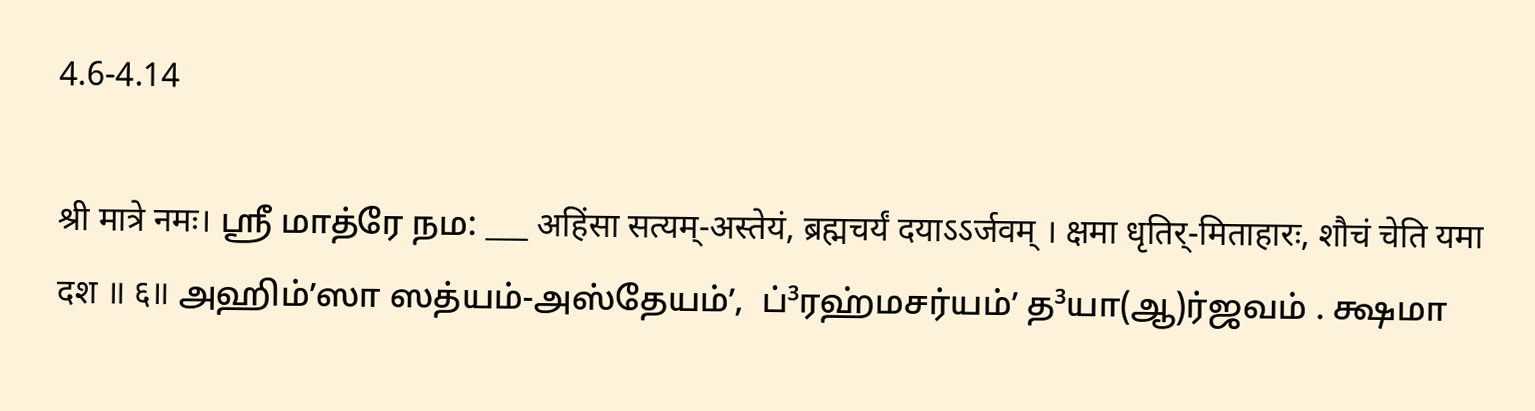4.6-4.14

श्री मात्रे नमः। ஸ்ரீ மாத்ரே நம: ___ अहिंसा सत्यम्-अस्तेयं, ब्रह्मचर्यं दयाऽऽर्जवम् । क्षमा धृतिर्-मिताहारः, शौचं चेति यमा दश ॥ ६॥ அஹிம்ʼஸா ஸத்யம்-அஸ்தேயம்ʼ,  ப்³ரஹ்மசர்யம்ʼ த³யா(ஆ)ர்ஜவம் . க்ஷமா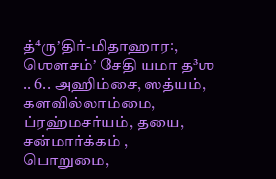த்⁴ருʼதிர்-மிதாஹார꞉,  ஶௌசம்ʼ சேதி யமா த³ஶ .. 6.. அஹிம்சை, ஸத்யம், களவில்லாம்மை, ப்ரஹ்மசர்யம், தயை, சன்மார்க்கம் , பொறுமை,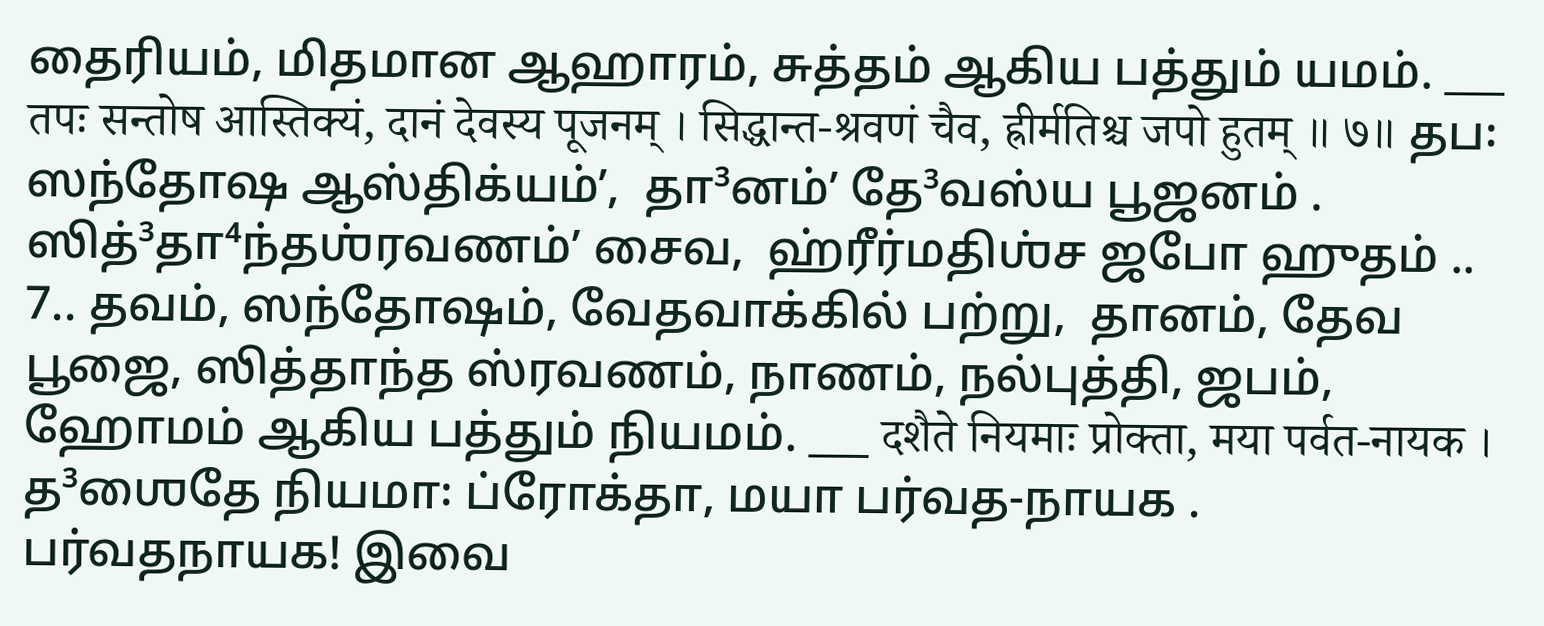தைரியம், மிதமான ஆஹாரம், சுத்தம் ஆகிய பத்தும் யமம். ___ तपः सन्तोष आस्तिक्यं, दानं देवस्य पूजनम् । सिद्धान्त-श्रवणं चैव, ह्रीर्मतिश्च जपो हुतम् ॥ ७॥ தப꞉ ஸந்தோஷ ஆஸ்திக்யம்ʼ,  தா³னம்ʼ தே³வஸ்ய பூஜனம் . ஸித்³தா⁴ந்தஶ்ரவணம்ʼ சைவ,  ஹ்ரீர்மதிஶ்ச ஜபோ ஹுதம் .. 7.. தவம், ஸந்தோஷம், வேதவாக்கில் பற்று,  தானம், தேவ பூஜை, ஸித்தாந்த ஸ்ரவணம், நாணம், நல்புத்தி, ஜபம், ஹோமம் ஆகிய பத்தும் நியமம். ___ दशैते नियमाः प्रोक्ता, मया पर्वत-नायक । த³ஶைதே நியமா꞉ ப்ரோக்தா, மயா பர்வத-நாயக . பர்வதநாயக! இவை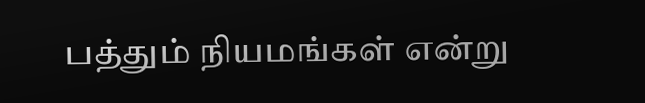பத்தும் நியமங்கள் என்று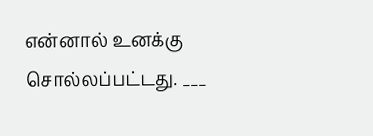என்னால் உனக்கு சொல்லப்பட்டது. ___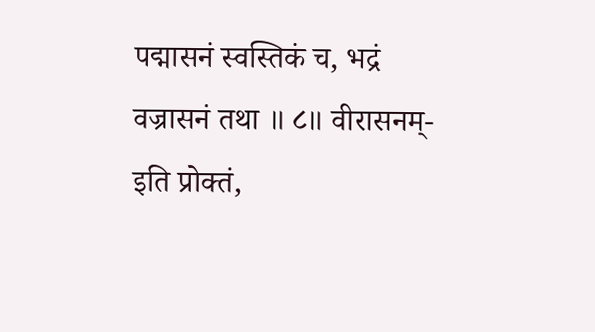पद्मासनं स्वस्तिकं च, भद्रं वज्रासनं तथा ॥ ८॥ वीरासनम्-इति प्रोक्तं,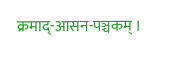क्रमाद्-आसन-पञ्चकम् ।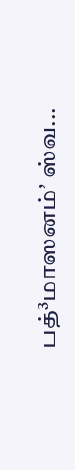பத்³மாஸனம்ʼ ஸ்வ...